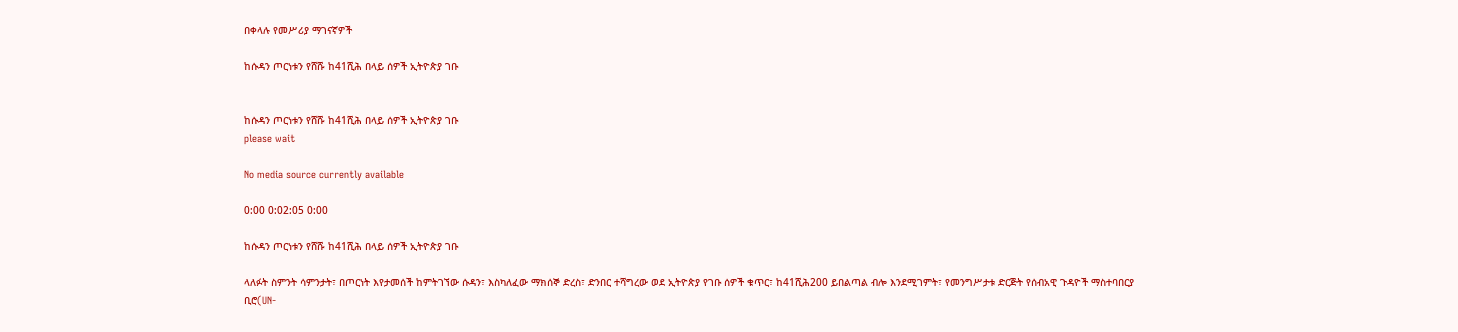በቀላሉ የመሥሪያ ማገናኛዎች

ከሱዳን ጦርነቱን የሸሹ ከ41ሺሕ በላይ ሰዎች ኢትዮጵያ ገቡ


ከሱዳን ጦርነቱን የሸሹ ከ41ሺሕ በላይ ሰዎች ኢትዮጵያ ገቡ
please wait

No media source currently available

0:00 0:02:05 0:00

ከሱዳን ጦርነቱን የሸሹ ከ41ሺሕ በላይ ሰዎች ኢትዮጵያ ገቡ

ላለፉት ስምንት ሳምንታት፣ በጦርነት እየታመሰች ከምትገኘው ሱዳን፣ እስካለፈው ማክሰኞ ድረስ፣ ድንበር ተሻግረው ወደ ኢትዮጵያ የገቡ ሰዎች ቁጥር፣ ከ41ሺሕ200 ይበልጣል ብሎ እንደሚገምት፣ የመንግሥታቱ ድርጅት የሰብአዊ ጉዳዮች ማስተባበርያ ቢሮ(UN-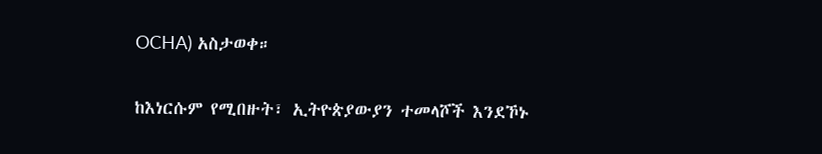OCHA) አስታወቀ።

ከእነርሱም የሚበዙት፣ ኢትዮጵያውያን ተመላሾች እንደኾኑ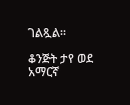ገልጿል።

ቆንጅት ታየ ወደ አማርኛ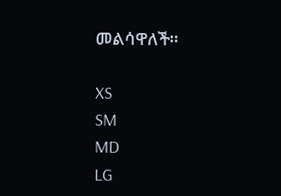መልሳዋለች።

XS
SM
MD
LG